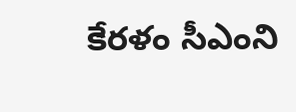కేరళం సీఎంని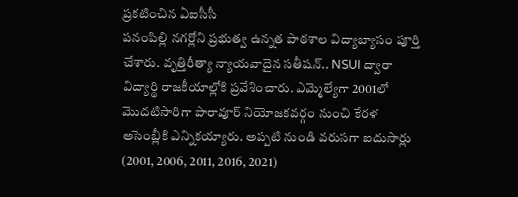ప్రకటించిన ఏఐసీసీ
పనంపిల్లి నగర్లోని ప్రభుత్వ ఉన్నత పాఠశాల విద్యాబ్యాసం పూర్తి చేశారు. వృత్తిరీత్యా న్యాయవాదైన సతీషన్.. NSUI ద్వారా విద్యార్థి రాజకీయాల్లోకి ప్రవేశించారు. ఎమ్మెల్యేగా 2001లో మొదటిసారిగా పారావూర్ నియోజకవర్గం నుంచి కేరళ అసెంబ్లీకి ఎన్నికయ్యారు. అప్పటి నుండి వరుసగా ఐదుసార్లు (2001, 2006, 2011, 2016, 2021)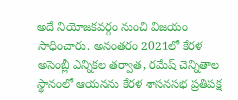అదే నియోజకవర్గం నుంచి విజయం సాధించారు. అనంతరం 2021లో కేరళ అసెంబ్లీ ఎన్నికల తర్వాత, రమేష్ చెన్నితాల స్థానంలో ఆయనను కేరళ శాసనసభ ప్రతిపక్ష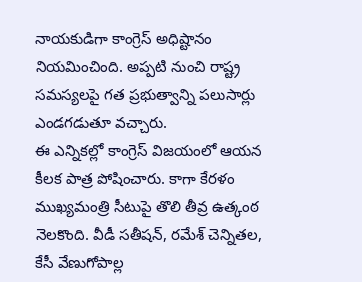నాయకుడిగా కాంగ్రెస్ అధిష్టానం నియమించింది. అప్పటి నుంచి రాష్ట్ర సమస్యలపై గత ప్రభుత్వాన్ని పలుసార్లు ఎండగడుతూ వచ్చారు.
ఈ ఎన్నికల్లో కాంగ్రెస్ విజయంలో ఆయన కీలక పాత్ర పోషించారు. కాగా కేరళం ముఖ్యమంత్రి సీటుపై తొలి తీవ్ర ఉత్కంఠ నెలకొంది. వీడీ సతీషన్, రమేశ్ చెన్నితల, కేసీ వేణుగోపాల్ల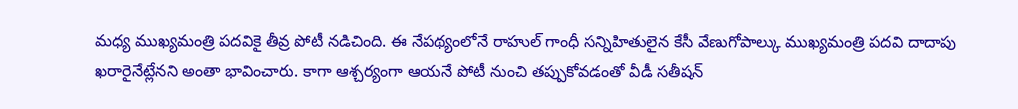మధ్య ముఖ్యమంత్రి పదవికై తీవ్ర పోటీ నడిచింది. ఈ నేపథ్యంలోనే రాహుల్ గాంధీ సన్నిహితులైన కేసీ వేణుగోపాల్కు ముఖ్యమంత్రి పదవి దాదాపు ఖరారైనేట్లేనని అంతా భావించారు. కాగా ఆశ్చర్యంగా ఆయనే పోటీ నుంచి తప్పుకోవడంతో వీడీ సతీషన్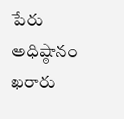పేరు అధిష్ఠానం ఖరారు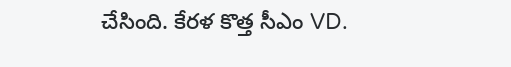చేసింది. కేరళ కొత్త సీఎం VD.